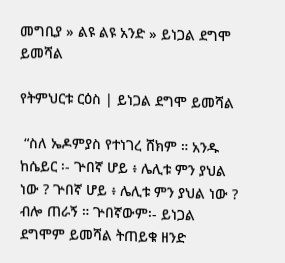መግቢያ » ልዩ ልዩ አንድ » ይነጋል ደግሞ ይመሻል

የትምህርቱ ርዕስ | ይነጋል ደግሞ ይመሻል

 “ስለ ኤዶምያስ የተነገረ ሸክም ። አንዱ ከሴይር ፡- ጕበኛ ሆይ ፥ ሌሊቱ ምን ያህል ነው ? ጕበኛ ሆይ ፥ ሌሊቱ ምን ያህል ነው ? ብሎ ጠራኝ ። ጕበኛውም፡- ይነጋል ደግሞም ይመሻል ትጠይቁ ዘንድ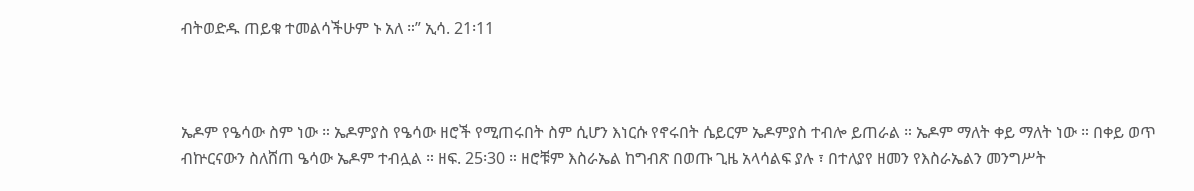ብትወድዱ ጠይቁ ተመልሳችሁም ኑ አለ ።” ኢሳ. 21፡11



ኤዶም የዔሳው ስም ነው ። ኤዶምያስ የዔሳው ዘሮች የሚጠሩበት ስም ሲሆን እነርሱ የኖሩበት ሴይርም ኤዶምያስ ተብሎ ይጠራል ። ኤዶም ማለት ቀይ ማለት ነው ። በቀይ ወጥ ብኵርናውን ስለሸጠ ዔሳው ኤዶም ተብሏል ። ዘፍ. 25፡30 ። ዘሮቹም እስራኤል ከግብጽ በወጡ ጊዜ አላሳልፍ ያሉ ፣ በተለያየ ዘመን የእስራኤልን መንግሥት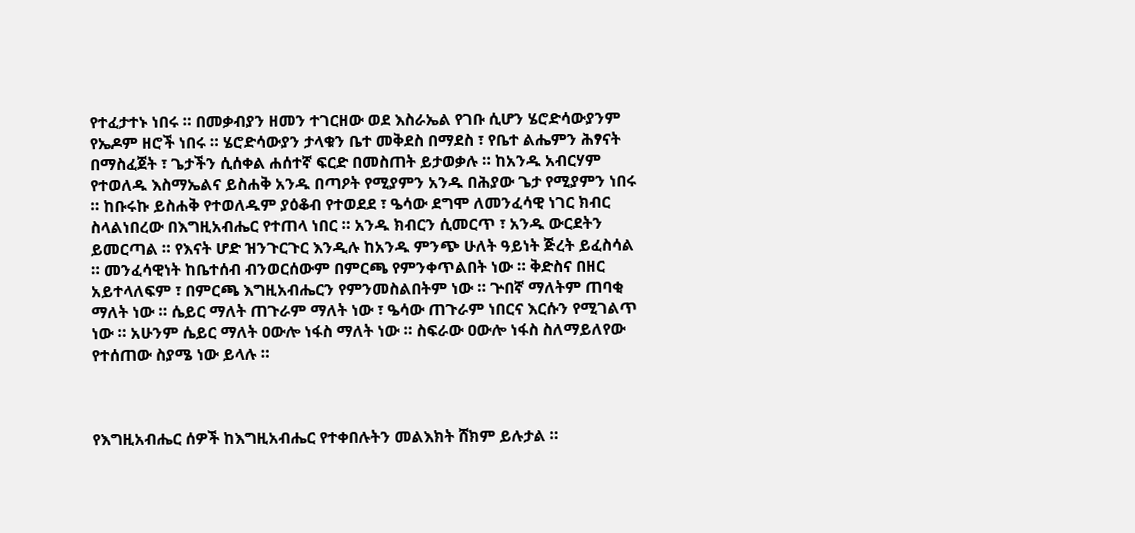የተፈታተኑ ነበሩ ። በመቃብያን ዘመን ተገርዘው ወደ እስራኤል የገቡ ሲሆን ሄሮድሳውያንም የኤዶም ዘሮች ነበሩ ። ሄሮድሳውያን ታላቁን ቤተ መቅደስ በማደስ ፣ የቤተ ልሔምን ሕፃናት በማስፈጀት ፣ ጌታችን ሲሰቀል ሐሰተኛ ፍርድ በመስጠት ይታወቃሉ ። ከአንዱ አብርሃም የተወለዱ እስማኤልና ይስሐቅ አንዱ በጣዖት የሚያምን አንዱ በሕያው ጌታ የሚያምን ነበሩ ። ከቡሩኩ ይስሐቅ የተወለዱም ያዕቆብ የተወደደ ፣ ዔሳው ደግሞ ለመንፈሳዊ ነገር ክብር ስላልነበረው በእግዚአብሔር የተጠላ ነበር ። አንዱ ክብርን ሲመርጥ ፣ አንዱ ውርደትን ይመርጣል ። የእናት ሆድ ዝንጉርጉር እንዲሉ ከአንዱ ምንጭ ሁለት ዓይነት ጅረት ይፈስሳል ። መንፈሳዊነት ከቤተሰብ ብንወርሰውም በምርጫ የምንቀጥልበት ነው ። ቅድስና በዘር አይተላለፍም ፣ በምርጫ እግዚአብሔርን የምንመስልበትም ነው ። ጕበኛ ማለትም ጠባቂ ማለት ነው ። ሴይር ማለት ጠጉራም ማለት ነው ፣ ዔሳው ጠጉራም ነበርና እርሱን የሚገልጥ ነው ። አሁንም ሴይር ማለት ዐውሎ ነፋስ ማለት ነው ። ስፍራው ዐውሎ ነፋስ ስለማይለየው የተሰጠው ስያሜ ነው ይላሉ ።



የእግዚአብሔር ሰዎች ከእግዚአብሔር የተቀበሉትን መልእክት ሸክም ይሉታል ።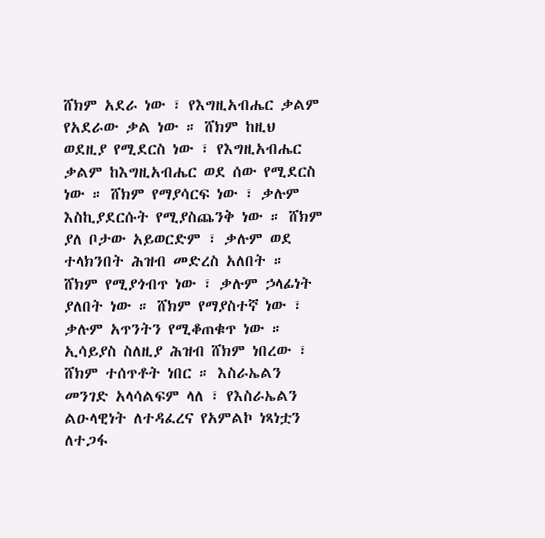ሸክም አደራ ነው ፣ የእግዚአብሔር ቃልም የአደራው ቃል ነው ። ሸክም ከዚህ ወደዚያ የሚደርስ ነው ፣ የእግዚአብሔር ቃልም ከእግዚአብሔር ወደ ሰው የሚደርስ ነው ። ሸክም የማያሳርፍ ነው ፣ ቃሉም እስኪያደርሱት የሚያስጨንቅ ነው ። ሸክም ያለ ቦታው አይወርድም ፣ ቃሉም ወደ ተላክንበት ሕዝብ መድረስ አለበት ። ሸክም የሚያጎብጥ ነው ፣ ቃሉም ኃላፊነት ያለበት ነው ። ሸክም የማያስተኛ ነው ፣ ቃሉም አጥንትን የሚቆጠቁጥ ነው ። ኢሳይያስ ስለዚያ ሕዝብ ሸክም ነበረው ፣ ሸክም ተሰጥቶት ነበር ። እስራኤልን መንገድ አላሳልፍም ላለ ፣ የእስራኤልን ልዑላዊነት ለተዳፈረና የአምልኮ ነጻነቷን ለተጋፋ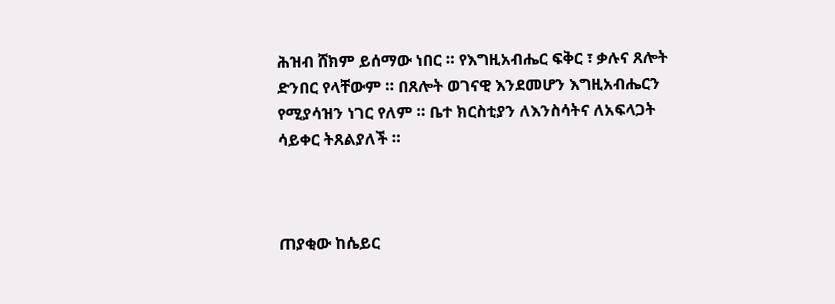ሕዝብ ሸክም ይሰማው ነበር ። የእግዚአብሔር ፍቅር ፣ ቃሉና ጸሎት ድንበር የላቸውም ። በጸሎት ወገናዊ እንደመሆን እግዚአብሔርን የሚያሳዝን ነገር የለም ። ቤተ ክርስቲያን ለእንስሳትና ለአፍላጋት ሳይቀር ትጸልያለች ።



ጠያቂው ከሴይር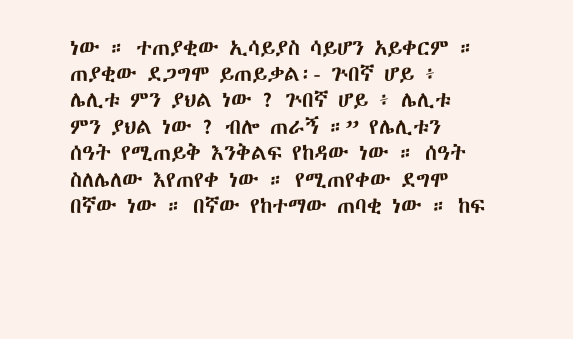ነው ። ተጠያቂው ኢሳይያስ ሳይሆን አይቀርም ። ጠያቂው ደጋግሞ ይጠይቃል፡- ጕበኛ ሆይ ፥ ሌሊቱ ምን ያህል ነው ? ጕበኛ ሆይ ፥ ሌሊቱ ምን ያህል ነው ? ብሎ ጠራኝ ።” የሌሊቱን ሰዓት የሚጠይቅ እንቅልፍ የከዳው ነው ። ሰዓት ስለሌለው እየጠየቀ ነው ። የሚጠየቀው ደግሞ በኛው ነው ። በኛው የከተማው ጠባቂ ነው ። ከፍ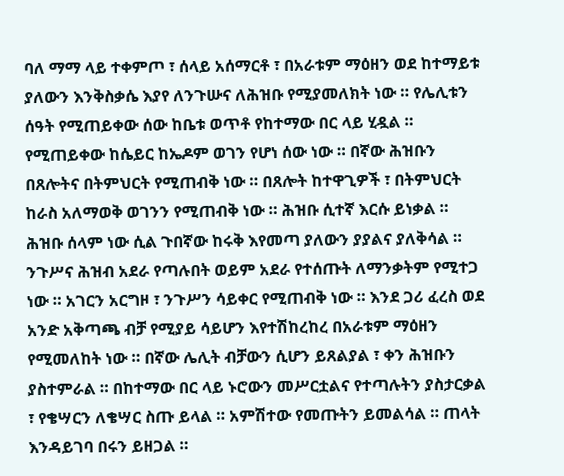ባለ ማማ ላይ ተቀምጦ ፣ ሰላይ አሰማርቶ ፣ በአራቱም ማዕዘን ወደ ከተማይቱ ያለውን እንቅስቃሴ እያየ ለንጉሡና ለሕዝቡ የሚያመለክት ነው ። የሌሊቱን ሰዓት የሚጠይቀው ሰው ከቤቱ ወጥቶ የከተማው በር ላይ ሂዷል ። የሚጠይቀው ከሴይር ከኤዶም ወገን የሆነ ሰው ነው ። በኛው ሕዝቡን በጸሎትና በትምህርት የሚጠብቅ ነው ። በጸሎት ከተዋጊዎች ፣ በትምህርት ከራስ አለማወቅ ወገንን የሚጠብቅ ነው ። ሕዝቡ ሲተኛ እርሱ ይነቃል ። ሕዝቡ ሰላም ነው ሲል ጉበኛው ከሩቅ እየመጣ ያለውን ያያልና ያለቅሳል ። ንጉሥና ሕዝብ አደራ የጣሉበት ወይም አደራ የተሰጡት ለማንቃትም የሚተጋ ነው ። አገርን አርግዞ ፣ ንጉሥን ሳይቀር የሚጠብቅ ነው ። እንደ ጋሪ ፈረስ ወደ አንድ አቅጣጫ ብቻ የሚያይ ሳይሆን እየተሽከረከረ በአራቱም ማዕዘን የሚመለከት ነው ። በኛው ሌሊት ብቻውን ሲሆን ይጸልያል ፣ ቀን ሕዝቡን ያስተምራል ። በከተማው በር ላይ ኑሮውን መሥርቷልና የተጣሉትን ያስታርቃል ፣ የቄሣርን ለቄሣር ስጡ ይላል ። አምሽተው የመጡትን ይመልሳል ። ጠላት እንዳይገባ በሩን ይዘጋል ።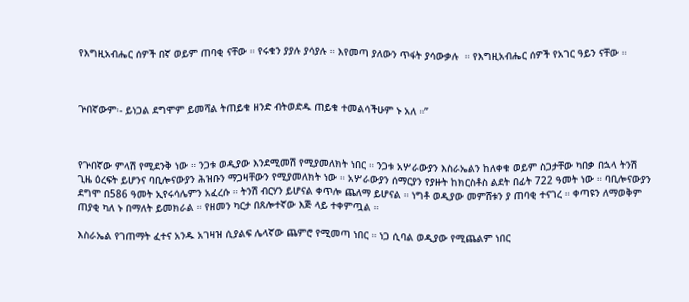የእግዚአብሔር ሰዎች በኛ ወይም ጠባቂ ናቸው ። የሩቁን ያያሉ ያሳያሉ ። እየመጣ ያለውን ጥፋት ያሳውቃሉ  ። የእግዚአብሔር ሰዎች የአገር ዓይን ናቸው ።



ጕበኛውም፡- ይነጋል ደግሞም ይመሻል ትጠይቁ ዘንድ ብትወድዱ ጠይቁ ተመልሳችሁም ኑ አለ ።”



የጕበኛው ምላሽ የሚደንቅ ነው ። ንጋቱ ወዲያው እንደሚመሽ የሚያመለክት ነበር ። ንጋቱ አሦራውያን እስራኤልን ከለቀቁ ወይም ስጋታቸው ካበቃ በኋላ ትንሽ ጊዜ ዕረፍት ይሆንና ባቢሎናውያን ሕዝቡን ማጋዛቸውን የሚያመለክት ነው ። አሦራውያን ሰማርያን የያዙት ከክርስቶስ ልደት በፊት 722 ዓመት ነው ። ባቢሎናውያን ደግሞ በ586 ዓመት ኢየሩሳሌምን አፈረሱ ። ትንሽ ብርሃን ይሆናል ቀጥሎ ጨለማ ይሆናል ። ነግቶ ወዲያው መምሸቱን ያ ጠባቂ ተናገረ ። ቀጣዩን ለማወቅም ጠያቂ ካለ ኑ በማለት ይመክራል ። የዘመን ካርታ በጸሎተኛው እጅ ላይ ተቀምጧል ።

እስራኤል የገጠማት ፈተና አንዱ አገዛዝ ሲያልፍ ሌላኛው ጨምሮ የሚመጣ ነበር ። ነጋ ሲባል ወዲያው የሚጨልም ነበር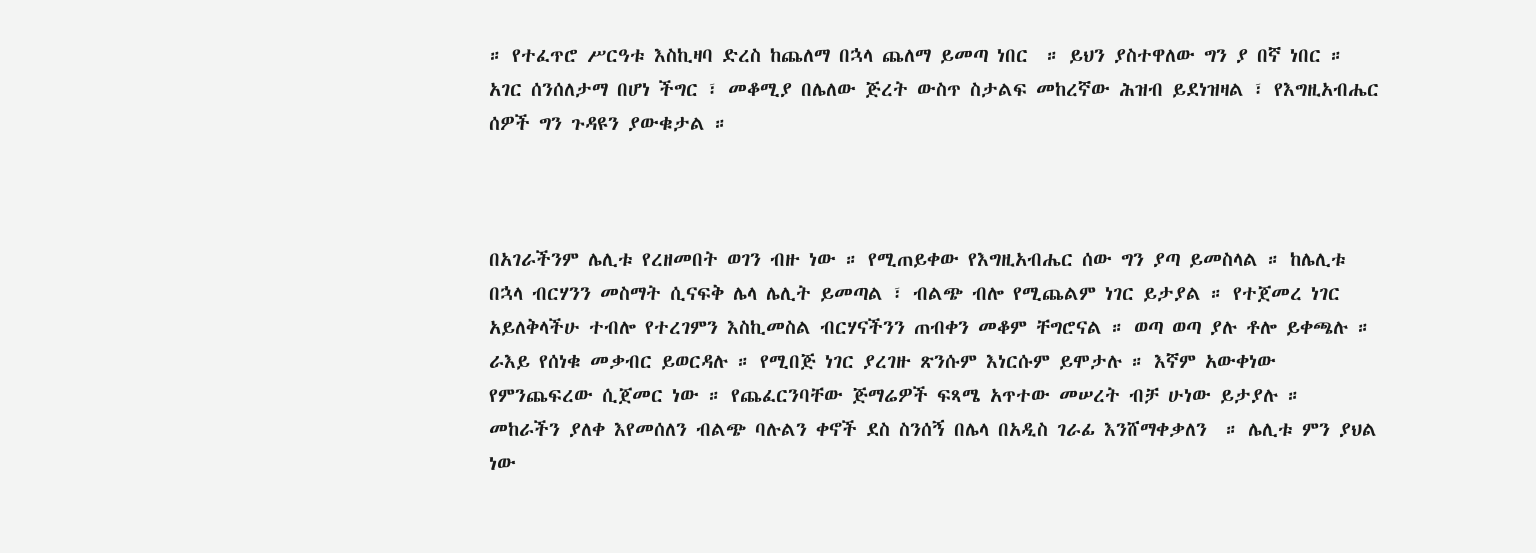። የተፈጥሮ ሥርዓቱ እስኪዛባ ድረስ ከጨለማ በኋላ ጨለማ ይመጣ ነበር  ። ይህን ያስተዋለው ግን ያ በኛ ነበር ። አገር ሰንሰለታማ በሆነ ችግር ፣ መቆሚያ በሌለው ጅረት ውስጥ ስታልፍ መከረኛው ሕዝብ ይደነዝዛል ፣ የእግዚአብሔር ሰዎች ግን ጉዳዩን ያውቁታል ።



በአገራችንም ሌሊቱ የረዘመበት ወገን ብዙ ነው ። የሚጠይቀው የእግዚአብሔር ሰው ግን ያጣ ይመስላል ። ከሌሊቱ በኋላ ብርሃንን መስማት ሲናፍቅ ሌላ ሌሊት ይመጣል ፣ ብልጭ ብሎ የሚጨልም ነገር ይታያል ። የተጀመረ ነገር አይለቅላችሁ ተብሎ የተረገምን እስኪመስል ብርሃናችንን ጠብቀን መቆም ቸግሮናል ። ወጣ ወጣ ያሉ ቶሎ ይቀጫሉ ። ራእይ የሰነቁ መቃብር ይወርዳሉ ። የሚበጅ ነገር ያረገዙ ጽንሱም እነርሱም ይሞታሉ ። እኛም አውቀነው የምንጨፍረው ሲጀመር ነው ። የጨፈርንባቸው ጅማሬዎች ፍጻሜ አጥተው መሠረት ብቻ ሁነው ይታያሉ ። መከራችን ያለቀ እየመሰለን ብልጭ ባሉልን ቀኖች ደስ ስንሰኝ በሌላ በአዲስ ገራፊ እንሸማቀቃለን  ። ሌሊቱ ምን ያህል ነው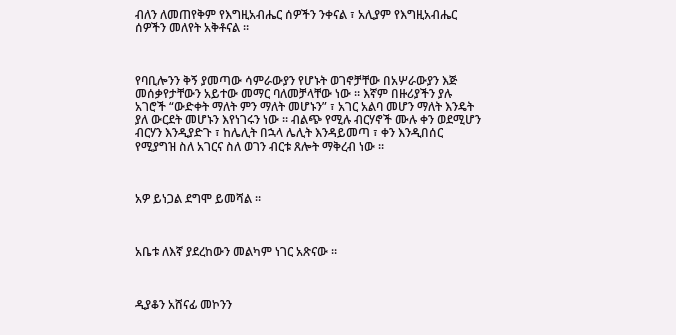ብለን ለመጠየቅም የእግዚአብሔር ሰዎችን ንቀናል ፣ አሊያም የእግዚአብሔር ሰዎችን መለየት አቅቶናል ።



የባቢሎንን ቅኝ ያመጣው ሳምራውያን የሆኑት ወገኖቻቸው በአሦራውያን እጅ መሰቃየታቸውን አይተው መማር ባለመቻላቸው ነው ። እኛም በዙሪያችን ያሉ አገሮች “ውድቀት ማለት ምን ማለት መሆኑን” ፣ አገር አልባ መሆን ማለት እንዴት ያለ ውርደት መሆኑን እየነገሩን ነው ። ብልጭ የሚሉ ብርሃኖች ሙሉ ቀን ወደሚሆን ብርሃን እንዲያድጉ ፣ ከሌሊት በኋላ ሌሊት እንዳይመጣ ፣ ቀን እንዲበሰር የሚያግዝ ስለ አገርና ስለ ወገን ብርቱ ጸሎት ማቅረብ ነው ።



አዎ ይነጋል ደግሞ ይመሻል ።



አቤቱ ለእኛ ያደረከውን መልካም ነገር አጽናው ።



ዲያቆን አሸናፊ መኮንን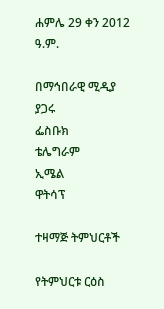ሐምሌ 29 ቀን 2012 ዓ.ም.

በማኅበራዊ ሚዲያ ያጋሩ
ፌስቡክ
ቴሌግራም
ኢሜል
ዋትሳፕ

ተዛማጅ ትምህርቶች

የትምህርቱ ርዕስ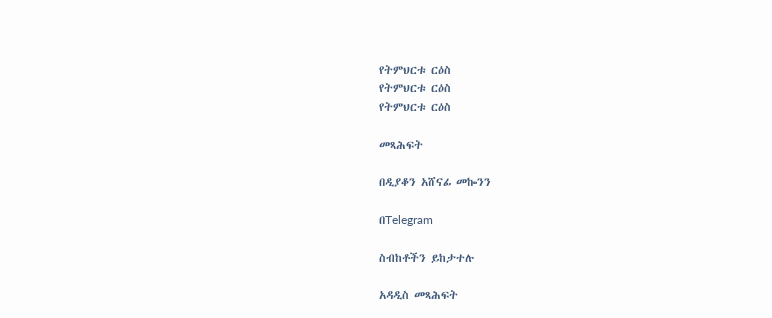የትምህርቱ ርዕስ
የትምህርቱ ርዕስ
የትምህርቱ ርዕስ

መጻሕፍት

በዲያቆን አሸናፊ መኰንን

በTelegram

ስብከቶችን ይከታተሉ

አዳዲስ መጻሕፍት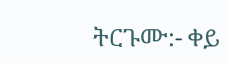ትርጉሙ:- ቀይ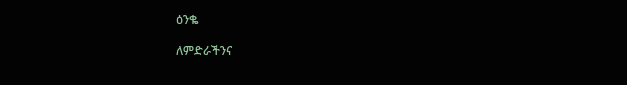ዕንቈ

ለምድራችንና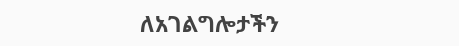ለአገልግሎታችን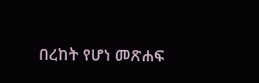በረከት የሆነ መጽሐፍ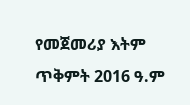የመጀመሪያ እትም ጥቅምት 2016 ዓ.ም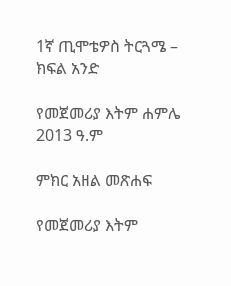1ኛ ጢሞቴዎስ ትርጓሜ – ክፍል አንድ

የመጀመሪያ እትም ሐምሌ 2013 ዓ.ም

ምክር አዘል መጽሐፍ

የመጀመሪያ እትም